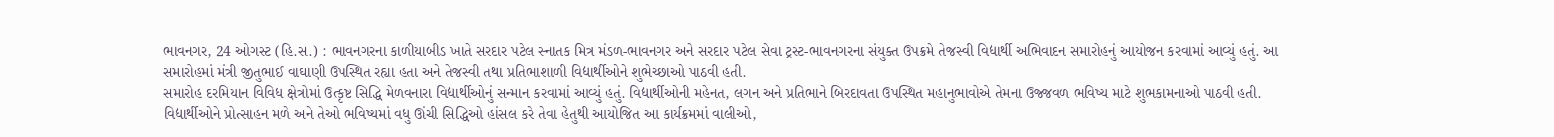ભાવનગર, 24 ઓગસ્ટ (હિ.સ.) : ભાવનગરના કાળીયાબીડ ખાતે સરદાર પટેલ સ્નાતક મિત્ર મંડળ-ભાવનગર અને સરદાર પટેલ સેવા ટ્રસ્ટ-ભાવનગરના સંયુક્ત ઉપક્રમે તેજસ્વી વિદ્યાર્થી અભિવાદન સમારોહનું આયોજન કરવામાં આવ્યું હતું. આ સમારોહમાં મંત્રી જીતુભાઈ વાઘાણી ઉપસ્થિત રહ્યા હતા અને તેજસ્વી તથા પ્રતિભાશાળી વિદ્યાર્થીઓને શુભેચ્છાઓ પાઠવી હતી.
સમારોહ દરમિયાન વિવિધ ક્ષેત્રોમાં ઉત્કૃષ્ટ સિદ્ધિ મેળવનારા વિદ્યાર્થીઓનું સન્માન કરવામાં આવ્યું હતું. વિદ્યાર્થીઓની મહેનત, લગન અને પ્રતિભાને બિરદાવતા ઉપસ્થિત મહાનુભાવોએ તેમના ઉજ્જવળ ભવિષ્ય માટે શુભકામનાઓ પાઠવી હતી. વિદ્યાર્થીઓને પ્રોત્સાહન મળે અને તેઓ ભવિષ્યમાં વધુ ઊંચી સિદ્ધિઓ હાંસલ કરે તેવા હેતુથી આયોજિત આ કાર્યક્રમમાં વાલીઓ,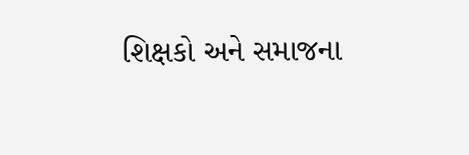શિક્ષકો અને સમાજના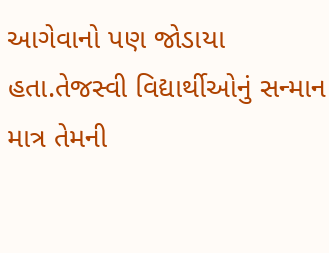આગેવાનો પણ જોડાયા હતા.તેજસ્વી વિદ્યાર્થીઓનું સન્માન માત્ર તેમની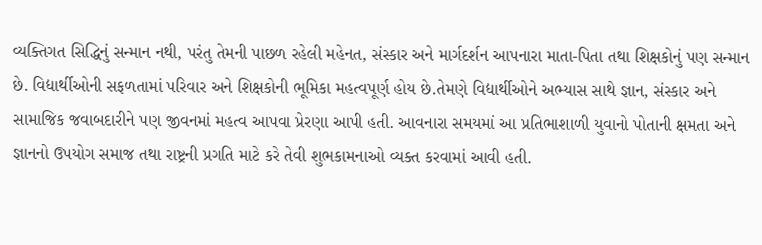વ્યક્તિગત સિદ્ધિનું સન્માન નથી, પરંતુ તેમની પાછળ રહેલી મહેનત, સંસ્કાર અને માર્ગદર્શન આપનારા માતા-પિતા તથા શિક્ષકોનું પણ સન્માન છે. વિદ્યાર્થીઓની સફળતામાં પરિવાર અને શિક્ષકોની ભૂમિકા મહત્વપૂર્ણ હોય છે.તેમણે વિદ્યાર્થીઓને અભ્યાસ સાથે જ્ઞાન, સંસ્કાર અને સામાજિક જવાબદારીને પણ જીવનમાં મહત્વ આપવા પ્રેરણા આપી હતી. આવનારા સમયમાં આ પ્રતિભાશાળી યુવાનો પોતાની ક્ષમતા અને જ્ઞાનનો ઉપયોગ સમાજ તથા રાષ્ટ્રની પ્રગતિ માટે કરે તેવી શુભકામનાઓ વ્યક્ત કરવામાં આવી હતી.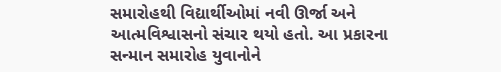સમારોહથી વિદ્યાર્થીઓમાં નવી ઊર્જા અને આત્મવિશ્વાસનો સંચાર થયો હતો. આ પ્રકારના સન્માન સમારોહ યુવાનોને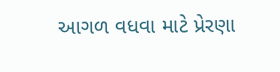આગળ વધવા માટે પ્રેરણા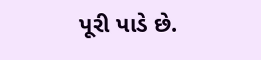પૂરી પાડે છે.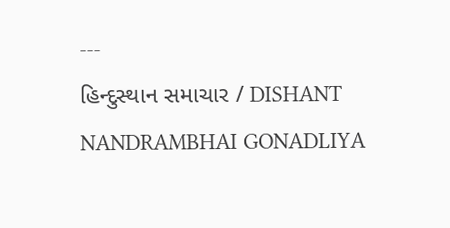---
હિન્દુસ્થાન સમાચાર / DISHANT NANDRAMBHAI GONADLIYA